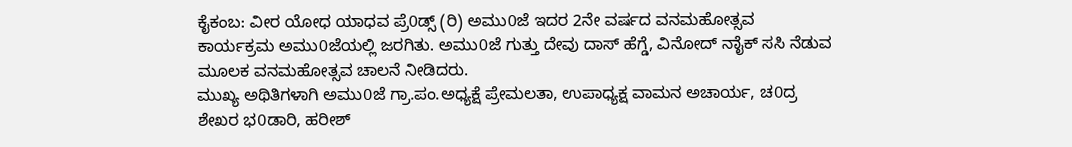ಕೈಕಂಬ: ವೀರ ಯೋಧ ಯಾಧವ ಪ್ರೆ0ಡ್ಸ್ (ರಿ) ಅಮು0ಜೆ ಇದರ 2ನೇ ವರ್ಷದ ವನಮಹೋತ್ಸವ ಕಾರ್ಯಕ್ರಮ ಅಮು0ಜೆಯಲ್ಲಿ ಜರಗಿತು. ಅಮು0ಜೆ ಗುತ್ತು ದೇವು ದಾಸ್ ಹೆಗ್ಡೆ, ವಿನೋದ್ ನಾೈಕ್ ಸಸಿ ನೆಡುವ ಮೂಲಕ ವನಮಹೋತ್ಸವ ಚಾಲನೆ ನೀಡಿದರು.
ಮುಖ್ಯ ಅಥಿತಿಗಳಾಗಿ ಅಮು0ಜೆ ಗ್ರಾ.ಪಂ.ಅಧ್ಯಕ್ಷೆ ಪ್ರೇಮಲತಾ, ಉಪಾಧ್ಯಕ್ಷ ವಾಮನ ಅಚಾರ್ಯ, ಚ0ದ್ರ ಶೇಖರ ಭ0ಡಾರಿ, ಹರೀಶ್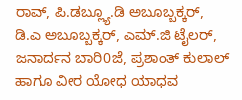ರಾವ್, ಪಿ.ಡಬ್ಲ್ಯೂ.ಡಿ ಅಬೂಬ್ಬಕ್ಕರ್, ಡಿ.ಎ ಅಬೂಬ್ಬಕ್ಕರ್, ಎಮ್.ಜಿ ಟೈಲರ್, ಜನಾರ್ದನ ಬಾರಿ0ಜೆ, ಪ್ರಶಾಂತ್ ಕುಲಾಲ್ ಹಾಗೂ ವೀರ ಯೋಧ ಯಾಧವ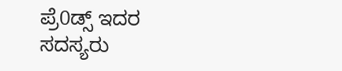ಪ್ರೆ0ಡ್ಸ್ ಇದರ ಸದಸ್ಯರು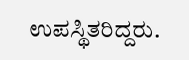ಉಪಸ್ಥಿತರಿದ್ದರು.